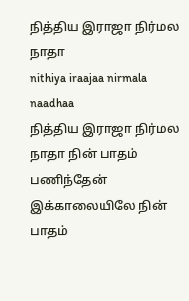நித்திய இராஜா நிர்மல நாதா
nithiya iraajaa nirmala naadhaa
நித்திய இராஜா நிர்மல நாதா நின் பாதம் பணிந்தேன் இக்காலையிலே நின் பாதம்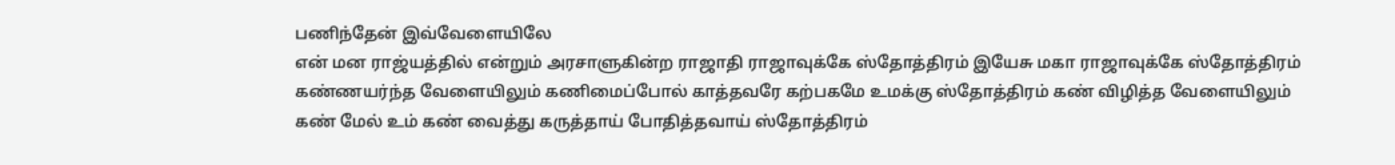பணிந்தேன் இவ்வேளையிலே
என் மன ராஜ்யத்தில் என்றும் அரசாளுகின்ற ராஜாதி ராஜாவுக்கே ஸ்தோத்திரம் இயேசு மகா ராஜாவுக்கே ஸ்தோத்திரம்
கண்ணயர்ந்த வேளையிலும் கணிமைப்போல் காத்தவரே கற்பகமே உமக்கு ஸ்தோத்திரம் கண் விழித்த வேளையிலும் கண் மேல் உம் கண் வைத்து கருத்தாய் போதித்தவாய் ஸ்தோத்திரம்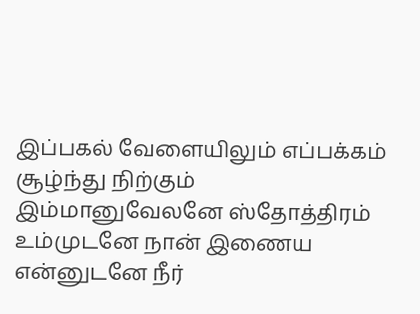இப்பகல் வேளையிலும் எப்பக்கம் சூழ்ந்து நிற்கும் இம்மானுவேலனே ஸ்தோத்திரம் உம்முடனே நான் இணைய என்னுடனே நீர்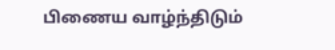பிணைய வாழ்ந்திடும்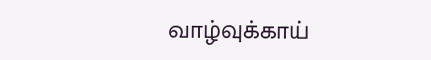வாழ்வுக்காய்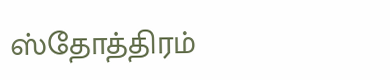ஸ்தோத்திரம்